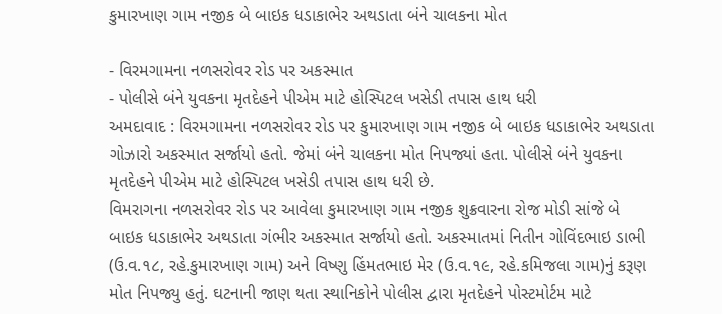કુમારખાણ ગામ નજીક બે બાઇક ધડાકાભેર અથડાતા બંને ચાલકના મોત

- વિરમગામના નળસરોવર રોડ પર અકસ્માત
- પોલીસે બંને યુવકના મૃતદેહને પીએમ માટે હોસ્પિટલ ખસેડી તપાસ હાથ ધરી
અમદાવાદ : વિરમગામના નળસરોવર રોડ પર કુમારખાણ ગામ નજીક બે બાઇક ધડાકાભેર અથડાતા ગોઝારો અકસ્માત સર્જાયો હતો. જેમાં બંને ચાલકના મોત નિપજ્યાં હતા. પોલીસે બંને યુવકના મૃતદેહને પીએમ માટે હોસ્પિટલ ખસેડી તપાસ હાથ ધરી છે.
વિમરાગના નળસરોવર રોડ પર આવેલા કુમારખાણ ગામ નજીક શુક્રવારના રોજ મોડી સાંજે બે બાઇક ધડાકાભેર અથડાતા ગંભીર અકસ્માત સર્જાયો હતો. અકસ્માતમાં નિતીન ગોવિંદભાઇ ડાભી (ઉ.વ.૧૮, રહે.કુમારખાણ ગામ) અને વિષ્ણુ હિંમતભાઇ મેર (ઉ.વ.૧૯, રહે.કમિજલા ગામ)નું કરૂણ મોત નિપજ્યુ હતું. ઘટનાની જાણ થતા સ્થાનિકોને પોલીસ દ્વારા મૃતદેહને પોસ્ટમોર્ટમ માટે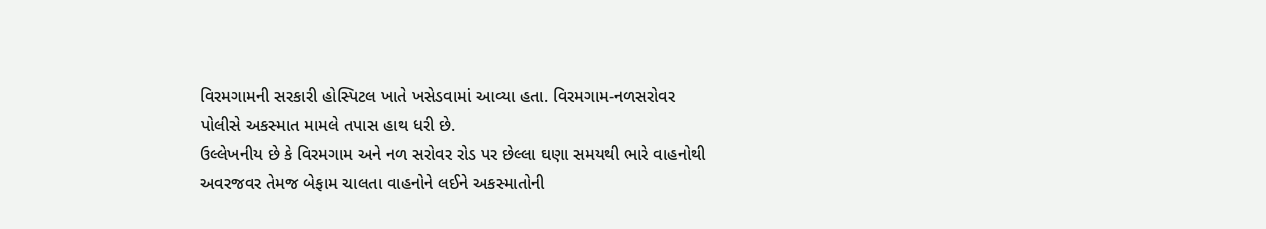વિરમગામની સરકારી હોસ્પિટલ ખાતે ખસેડવામાં આવ્યા હતા. વિરમગામ-નળસરોવર પોલીસે અકસ્માત મામલે તપાસ હાથ ધરી છે.
ઉલ્લેખનીય છે કે વિરમગામ અને નળ સરોવર રોડ પર છેલ્લા ઘણા સમયથી ભારે વાહનોથી અવરજવર તેમજ બેફામ ચાલતા વાહનોને લઈને અકસ્માતોની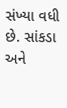સંખ્યા વધી છે. સાંકડા અને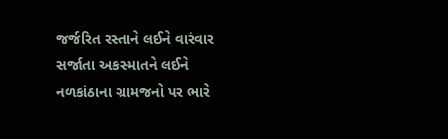જર્જરિત રસ્તાને લઈને વારંવાર સર્જાતા અકસ્માતને લઈને નળકાંઠાના ગ્રામજનો પર ભારે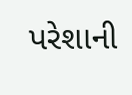પરેશાની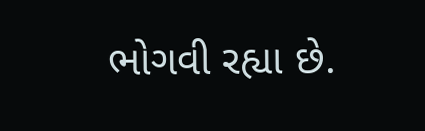ભોગવી રહ્યા છે.